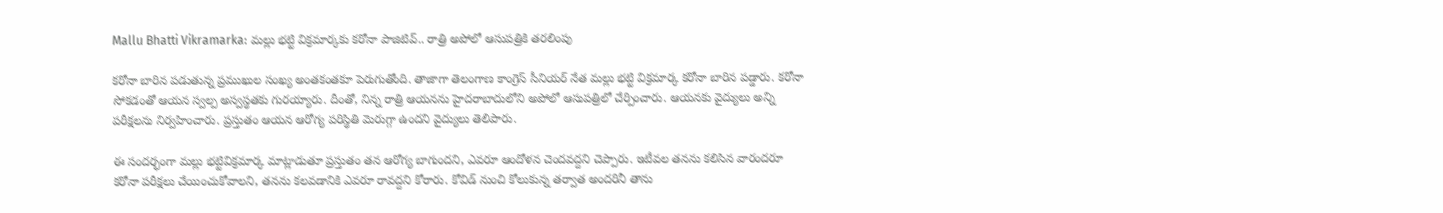Mallu Bhatti Vikramarka: మల్లు భట్టి విక్రమార్కకు కరోనా పాజిటివ్.. రాత్రి అపోలో ఆసుపత్రికి తరలింపు

కరోనా బారిన పడుతున్న ప్రముఖుల సంఖ్య అంతకంతకూ పెరుగుతోంది. తాజాగా తెలంగాణ కాంగ్రెస్ సీనియర్ నేత మల్లు భట్టి విక్రమార్క కరోనా బారిన పడ్డారు. కరోనా సోకడంతో ఆయన స్వల్ప అస్వస్థతకు గురయ్యారు. దీంతో, నిన్న రాత్రి ఆయనను హైదరాబాదులోని అపోలో ఆసుపత్రిలో చేర్పించారు. ఆయనకు వైద్యులు అన్ని పరీక్షలను నిర్వహించారు. ప్రస్తుతం ఆయన ఆరోగ్య పరిస్థితి మెరుగ్గా ఉందని వైద్యులు తెలిపారు.

ఈ సందర్భంగా మల్లు భట్టివిక్రమార్క మాట్లాడుతూ ప్రస్తుతం తన ఆరోగ్య బాగుందని, ఎవరూ ఆందోళన చెందవద్దని చెప్పారు. ఇటీవల తనను కలిసిన వారందరూ కరోనా పరీక్షలు చేయించుకోవాలని, తనను కలవడానికి ఎవరూ రావద్దని కోరారు. కోవిడ్ నుంచి కోలుకున్న తర్వాత అందరినీ తాను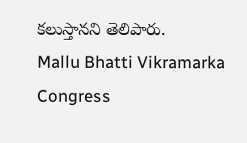కలుస్తానని తెలిపారు.
Mallu Bhatti Vikramarka
Congress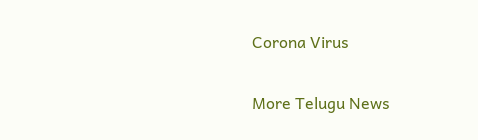Corona Virus

More Telugu News